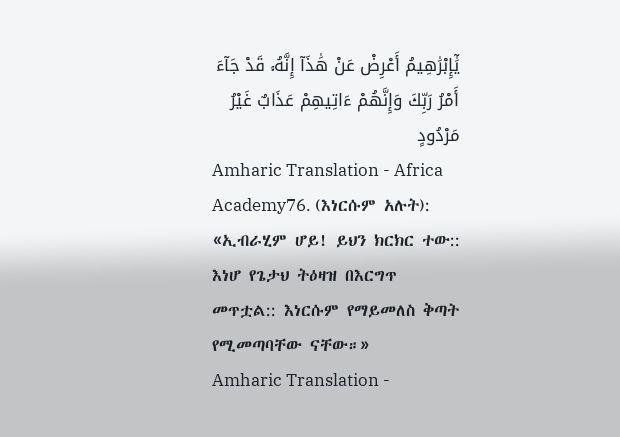يَٰٓإِبْرَٰهِيمُ أَعْرِضْ عَنْ هَٰذَآ إِنَّهُۥ قَدْ جَآءَ أَمْرُ رَبِّكَ وَإِنَّهُمْ ءَاتِيهِمْ عَذَابٌ غَيْرُ مَرْدُودٍ
Amharic Translation - Africa Academy76. (እነርሱም አሉት): «ኢብራሂም ሆይ! ይህን ክርክር ተው:: እነሆ የጌታህ ትዕዛዝ በእርግጥ መጥቷል:: እነርሱም የማይመለስ ቅጣት የሚመጣባቸው ናቸው።»
Amharic Translation -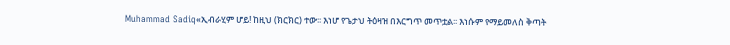Muhammad Sadiq«ኢብራሂም ሆይ! ከዚህ (ክርክር) ተው፡፡ እነሆ የጌታህ ትዕዛዝ በእርግጥ መጥቷል፡፡ እነሱም የማይመለስ ቅጣት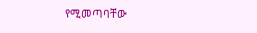የሚመጣባቸው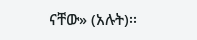ናቸው» (አሉት)፡፡